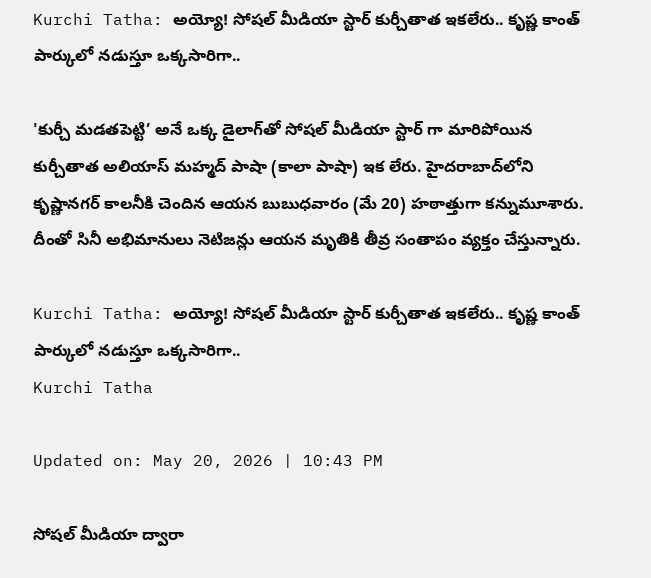Kurchi Tatha: అయ్యో! సోషల్ మీడియా స్టార్ కుర్చీతాత ఇకలేరు.. కృష్ణ కాంత్ పార్కులో నడుస్తూ ఒక్కసారిగా..

'కుర్చీ మడతపెట్టి’ అనే ఒక్క డైలాగ్‌తో సోషల్ మీడియా స్టార్ గా మారిపోయిన కుర్చీతాత అలియాస్ మహ్మద్ పాషా (కాలా పాషా) ఇక లేరు. హైదరాబాద్‌లోని కృష్ణానగర్ కాలనీకి చెందిన ఆయన బుబుధవారం (మే 20) హఠాత్తుగా కన్నుమూశారు. దీంతో సినీ అభిమానులు నెటిజన్లు ఆయన మృతికి తీవ్ర సంతాపం వ్యక్తం చేస్తున్నారు.

Kurchi Tatha: అయ్యో! సోషల్ మీడియా స్టార్ కుర్చీతాత ఇకలేరు.. కృష్ణ కాంత్ పార్కులో నడుస్తూ ఒక్కసారిగా..
Kurchi Tatha

Updated on: May 20, 2026 | 10:43 PM

సోషల్ మీడియా ద్వారా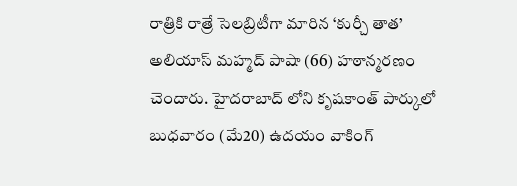రాత్రికి రాత్రే సెలబ్రిటీగా మారిన ‘కుర్చీ తాత’ అలియాస్ మహ్మద్ పాషా (66) హఠాన్మరణం చెందారు. హైదరాబాద్ లోని కృషకాంత్ పార్కులో బుధవారం (మే20) ఉదయం వాకింగ్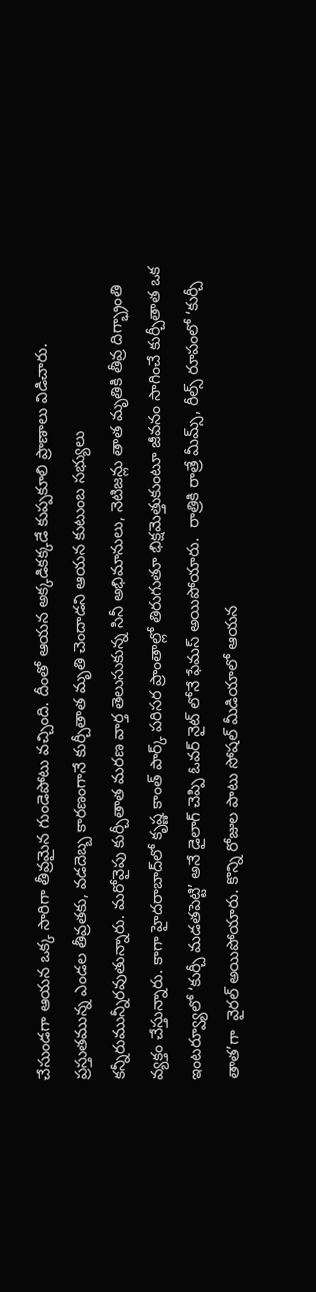చేసుండగా ఆయన ఒక్క సారిగా తీవ్రమైన గుండెపోటు వచ్చింది. దీంతో ఆయన అక్కడికక్కడే కుప్పకూలి ప్రాణాలు విడిచారు. ప్రస్తుతమున్న ఎండల తీవ్రతకు, వడదెబ్బ కారణంగానే కుర్చీతాత మృతి చెందాడని ఆయన కుటుంబ సభ్యులు కన్నీరుమున్నీరవుతున్నారు. మరోవైపు కుర్చీతాత మరణ వార్త తెలుసుకున్న సినీ అభిమానులు, నెటిజన్లు తాత మృతికి తీవ్ర దిగ్భ్రాంతి వ్యక్తం చేస్తున్నారు. కాగా హైదరాబాద్‌లో కృష్ణ కాంత్ పార్క్ పరిసర ప్రాంతాల్లో తిరుగుతూ భిక్షమెత్తుకుంటూ జీవనం సాగించే కుర్చీతాత ఒక ఇంటర్వ్యూలో ‘కుర్చీ మడతపెట్టి’ అనే డైలాగ్ చెప్పి ఓవర్ నైట్ లోనే ఫేమస్ అయిపోయారు.  రాత్రికి రాత్రే మీమ్స్‌, రీల్స్ రూపంలో ‘కుర్చీ తాత’గా  వైరల్ అయిపోయారు. కొన్ని రోజుల పాటు సోషల్ మీడియాలో ఆయన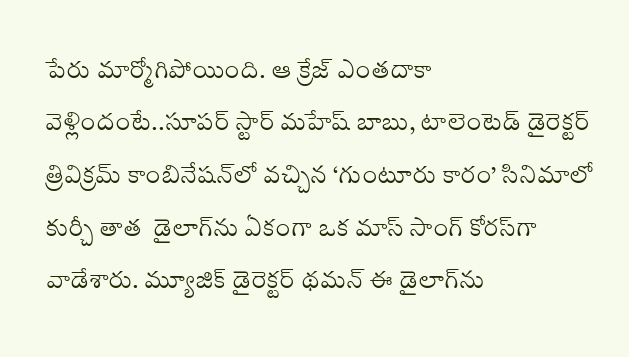పేరు మార్మోగిపోయింది. ఆ క్రేజ్ ఎంతదాకా వెళ్లిందంటే..సూపర్ స్టార్ మహేష్ బాబు, టాలెంటెడ్ డైరెక్టర్ త్రివిక్రమ్ కాంబినేషన్‌లో వచ్చిన ‘గుంటూరు కారం’ సినిమాలో  కుర్చీ తాత  డైలాగ్‌ను ఏకంగా ఒక మాస్ సాంగ్ కోరస్‌గా వాడేశారు. మ్యూజిక్ డైరెక్టర్ థమన్ ఈ డైలాగ్‌ను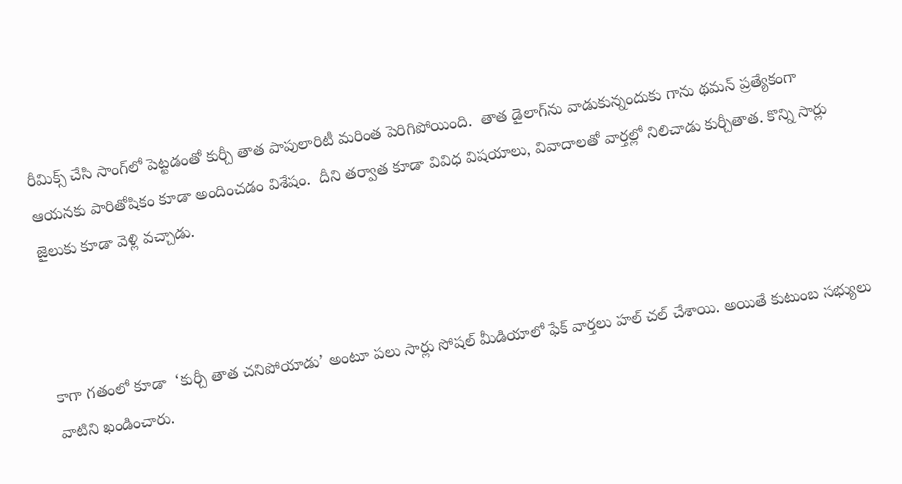రీమిక్స్ చేసి సాంగ్‌లో పెట్టడంతో కుర్చీ తాత పాపులారిటీ మరింత పెరిగిపోయింది.  తాత డైలాగ్‌ను వాడుకున్నందుకు గాను థమన్ ప్రత్యేకంగా ఆయనకు పారితోషికం కూడా అందించడం విశేషం.  దీని తర్వాత కూడా వివిధ విషయాలు, వివాదాలతో వార్తల్లో నిలిచాడు కుర్చీతాత. కొన్ని సార్లు జైలుకు కూడా వెళ్లి వచ్చాడు.



కాగా గతంలో కూడా  ‘కుర్చీ తాత చనిపోయాడు’ అంటూ పలు సార్లు సోషల్ మీడియాలో ఫేక్ వార్తలు హల్ చల్ చేశాయి. అయితే కుటుంబ సభ్యులు వాటిని ఖండించారు.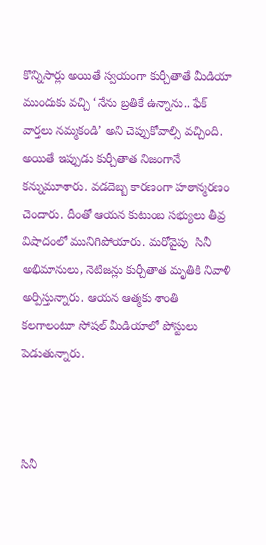కొన్నిసార్లు అయితే స్వయంగా కుర్చీతాతే మీడియా ముందుకు వచ్చి ‘నేను బ్రతికే ఉన్నాను.. ఫేక్ వార్తలు నమ్మకండి’ అని చెప్పుకోవాల్సి వచ్చింది. అయితే ఇప్పుడు కుర్చీతాత నిజంగానే కన్నుమూశారు. వడదెబ్బ కారణంగా హఠాన్మరణం చెందారు. దీంతో ఆయన కుటుంబ సభ్యులు తీవ్ర విషాదంలో మునిగిపోయారు. మరోవైపు  సినీ అభిమానులు, నెటిజన్లు కుర్చీతాత మృతికి నివాళి అర్పిస్తున్నారు. ఆయన ఆత్మకు శాంతి కలగాలంటూ సోషల్ మీడియాలో పోస్టులు పెడుతున్నారు.



సినీ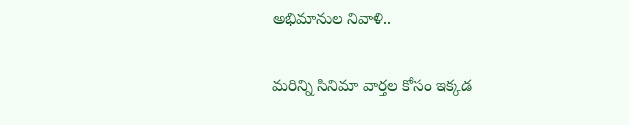అభిమానుల నివాళి..

మరిన్ని సినిమా వార్తల కోసం ఇక్కడ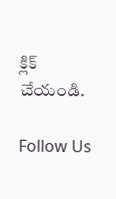క్లిక్ చేయండి.

Follow Us